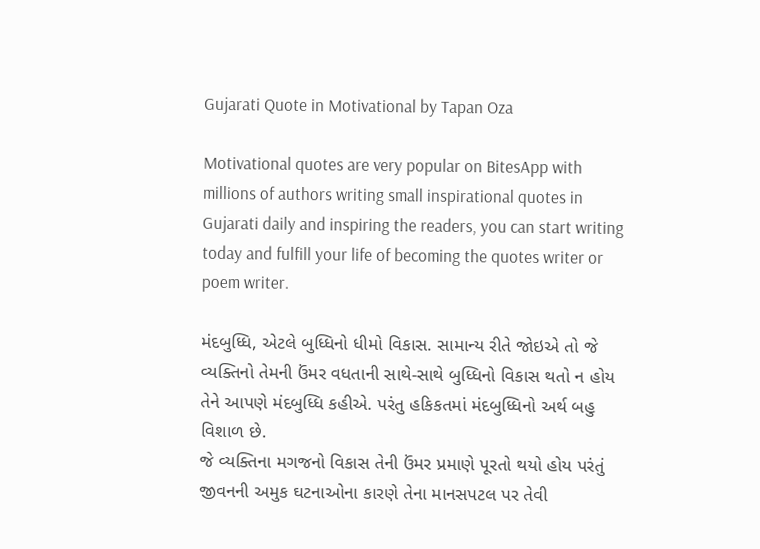Gujarati Quote in Motivational by Tapan Oza

Motivational quotes are very popular on BitesApp with millions of authors writing small inspirational quotes in Gujarati daily and inspiring the readers, you can start writing today and fulfill your life of becoming the quotes writer or poem writer.

મંદબુધ્ધિ, એટલે બુધ્ધિનો ધીમો વિકાસ. સામાન્ય રીતે જોઇએ તો જે વ્યક્તિનો તેમની ઉંમર વધતાની સાથે-સાથે બુધ્ધિનો વિકાસ થતો ન હોય તેને આપણે મંદબુધ્ધિ કહીએ. પરંતુ હકિકતમાં મંદબુધ્ધિનો અર્થ બહુ વિશાળ છે.
જે વ્યક્તિના મગજનો વિકાસ તેની ઉંમર પ્રમાણે પૂરતો થયો હોય પરંતું જીવનની અમુક ઘટનાઓના કારણે તેના માનસપટલ પર તેવી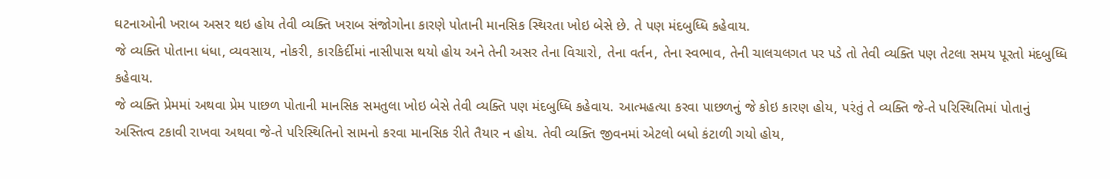ઘટનાઓની ખરાબ અસર થઇ હોય તેવી વ્યક્તિ ખરાબ સંજોગોના કારણે પોતાની માનસિક સ્થિરતા ખોઇ બેસે છે. તે પણ મંદબુધ્ધિ કહેવાય.
જે વ્યક્તિ પોતાના ધંધા, વ્યવસાય, નોકરી, કારકિર્દીમાં નાસીપાસ થયો હોય અને તેની અસર તેના વિચારો, તેના વર્તન, તેના સ્વભાવ, તેની ચાલચલગત પર પડે તો તેવી વ્યક્તિ પણ તેટલા સમય પૂરતો મંદબુધ્ધિ કહેવાય.
જે વ્યક્તિ પ્રેમમાં અથવા પ્રેમ પાછળ પોતાની માનસિક સમતુલા ખોઇ બેસે તેવી વ્યક્તિ પણ મંદબુધ્ધિ કહેવાય. આત્મહત્યા કરવા પાછળનું જે કોઇ કારણ હોય, પરંતું તે વ્યક્તિ જે-તે પરિસ્થિતિમાં પોતાનું અસ્તિત્વ ટકાવી રાખવા અથવા જે-તે પરિસ્થિતિનો સામનો કરવા માનસિક રીતે તૈયાર ન હોય. તેવી વ્યક્તિ જીવનમાં એટલો બધો કંટાળી ગયો હોય,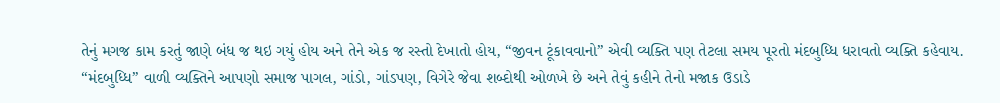તેનું મગજ કામ કરતું જાણે બંધ જ થઇ ગયું હોય અને તેને એક જ રસ્તો દેખાતો હોય, “જીવન ટૂંકાવવાનો” એવી વ્યક્તિ પણ તેટલા સમય પૂરતો મંદબુધ્ધિ ધરાવતો વ્યક્તિ કહેવાય.
“મંદબુધ્ધિ” વાળી વ્યક્તિને આપણો સમાજ પાગલ, ગાંડો, ગાંડપણ, વિગેરે જેવા શબ્દોથી ઓળખે છે અને તેવું કહીને તેનો મજાક ઉડાડે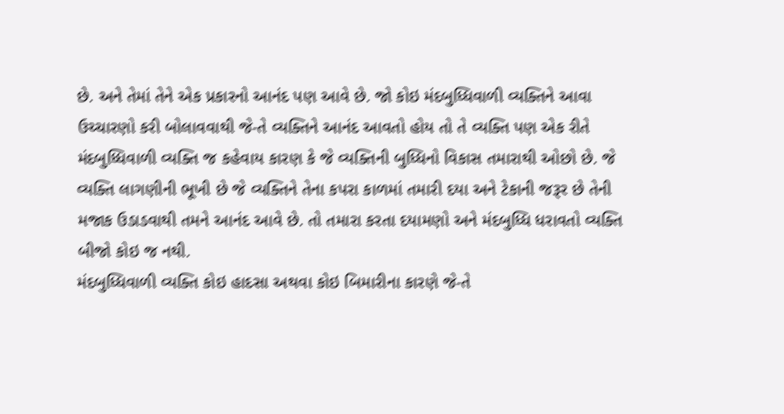છે. અને તેમાં તેને એક પ્રકારનો આનંદ પણ આવે છે. જો કોઇ મંદબુધ્ધિવાળી વ્યક્તિને આવા ઉચ્ચારણો કરી બોલાવવાથી જે-તે વ્યક્તિને આનંદ આવતો હોય તો તે વ્યક્તિ પણ એક રીતે મંદબુધ્ધિવાળી વ્યક્તિ જ કહેવાય કારણ કે જે વ્યક્તિની બુધ્ધિનો વિકાસ તમારાથી ઓછો છે. જે વ્યક્તિ લાગણીની ભૂખી છે જે વ્યક્તિને તેના કપરા કાળમાં તમારી દયા અને ટેકાની જરૂર છે તેની મજાક ઉડાડવાથી તમને આનંદ આવે છે. તો તમારા કરતા દયામણો અને મંદબુધ્ધિ ધરાવતો વ્યક્તિ બીજો કોઇ જ નથી.
મંદબુધ્ધિવાળી વ્યક્તિ કોઇ હાદસા અથવા કોઇ બિમારીના કારણે જે-તે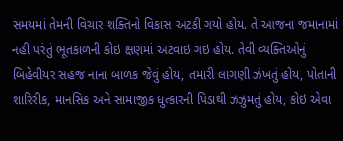સમયમાં તેમની વિચાર શક્તિનો વિકાસ અટકી ગયો હોય. તે આજના જમાનામાં નહી પરંતું ભૂતકાળની કોઇ ક્ષણમાં અટવાઇ ગઇ હોય. તેવી વ્યક્તિઓનું બિહેવીયર સહજ નાના બાળક જેવું હોય, તમારી લાગણી ઝંખતું હોય, પોતાની શારિરીક, માનસિક અને સામાજીક ધુત્કારની પિડાથી ઝઝુમતું હોય, કોઇ એવા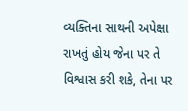વ્યક્તિના સાથની અપેક્ષા રાખતું હોય જેના પર તે વિશ્વાસ કરી શકે, તેના પર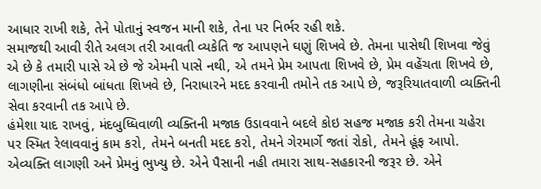આધાર રાખી શકે, તેને પોતાનું સ્વજન માની શકે, તેના પર નિર્ભર રહી શકે.
સમાજથી આવી રીતે અલગ તરી આવતી વ્યકેતિ જ આપણને ઘણું શિખવે છે. તેમના પાસેથી શિખવા જેવું એ છે કે તમારી પાસે એ છે જે એમની પાસે નથી, એ તમને પ્રેમ આપતા શિખવે છે, પ્રેમ વહેંચતા શિખવે છે, લાગણીના સંબંધો બાંધતા શિખવે છે, નિરાધારને મદદ કરવાની તમોને તક આપે છે, જરૂરિયાતવાળી વ્યક્તિની સેવા કરવાની તક આપે છે.
હંમેશા યાદ રાખવું, મંદબુધ્ધિવાળી વ્યક્તિની મજાક ઉડાવવાને બદલે કોઇ સહજ મજાક કરી તેમના ચહેરા પર સ્મિત રેલાવવાનું કામ કરો, તેમને બનતી મદદ કરો, તેમને ગેરમાર્ગે જતાં રોકો, તેમને હૂંફ આપો. એવ્યક્તિ લાગણી અને પ્રેમનું ભુખ્યુ છે. એને પૈસાની નહી તમારા સાથ-સહકારની જરૂર છે. એને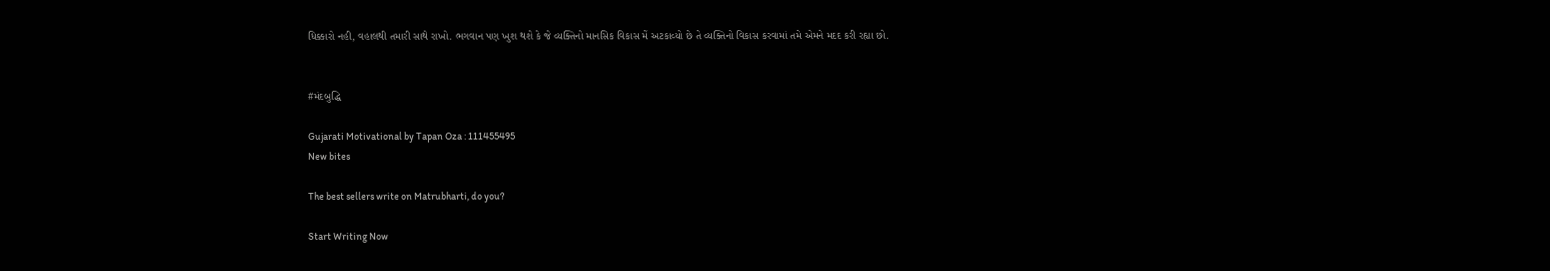ધિક્કારો નહી, વહાલથી તમારી સાથે રાખો. ભગવાન પણ ખુશ થશે કે જે વ્યક્તિનો માનસિક વિકાસ મેં અટકાવ્યો છે તે વ્યક્તિનો વિકાસ કરવામાં તમે એમને મદદ કરી રહ્યા છો.


#મંદબુદ્ધિ

Gujarati Motivational by Tapan Oza : 111455495
New bites

The best sellers write on Matrubharti, do you?

Start Writing Now